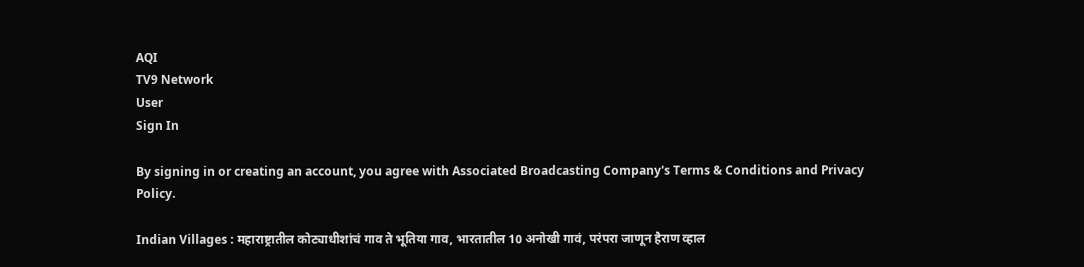AQI
TV9 Network
User
Sign In

By signing in or creating an account, you agree with Associated Broadcasting Company's Terms & Conditions and Privacy Policy.

Indian Villages : महाराष्ट्रातील कोट्याधीशांचं गाव ते भूतिया गाव, भारतातील 10 अनोखी गावं, परंपरा जाणून हैराण व्हाल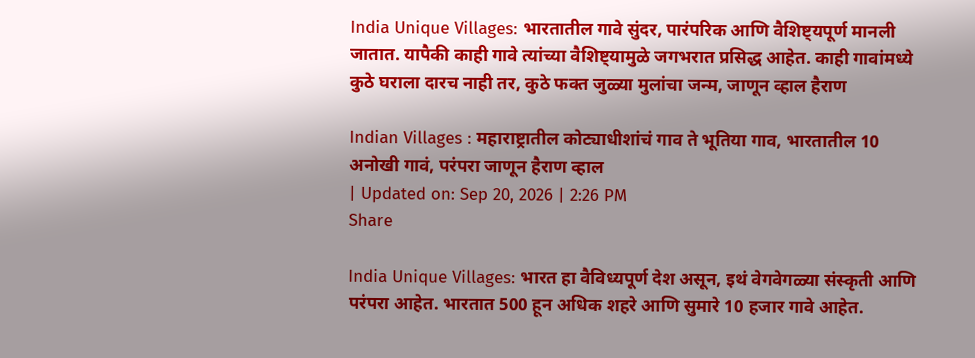India Unique Villages: भारतातील गावे सुंदर, पारंपरिक आणि वैशिष्ट्यपूर्ण मानली जातात. यापैकी काही गावे त्यांच्या वैशिष्ट्यामुळे जगभरात प्रसिद्ध आहेत. काही गावांमध्ये कुठे घराला दारच नाही तर, कुठे फक्त जुळ्या मुलांचा जन्म, जाणून व्हाल हैराण

Indian Villages : महाराष्ट्रातील कोट्याधीशांचं गाव ते भूतिया गाव, भारतातील 10 अनोखी गावं, परंपरा जाणून हैराण व्हाल
| Updated on: Sep 20, 2026 | 2:26 PM
Share

India Unique Villages: भारत हा वैविध्यपूर्ण देश असून, इथं वेगवेगळ्या संस्कृती आणि परंपरा आहेत. भारतात 500 हून अधिक शहरे आणि सुमारे 10 हजार गावे आहेत.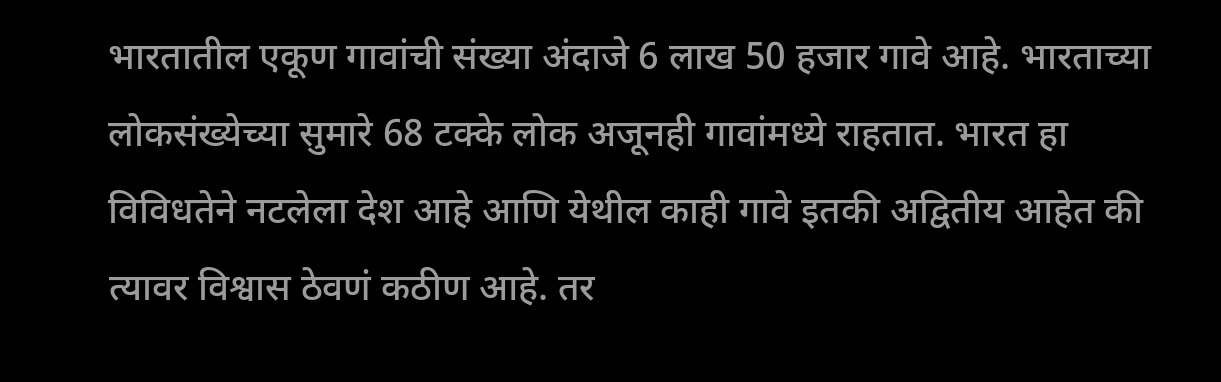भारतातील एकूण गावांची संख्या अंदाजे 6 लाख 50 हजार गावे आहे. भारताच्या लोकसंख्येच्या सुमारे 68 टक्के लोक अजूनही गावांमध्ये राहतात. भारत हा विविधतेने नटलेला देश आहे आणि येथील काही गावे इतकी अद्वितीय आहेत की त्यावर विश्वास ठेवणं कठीण आहे. तर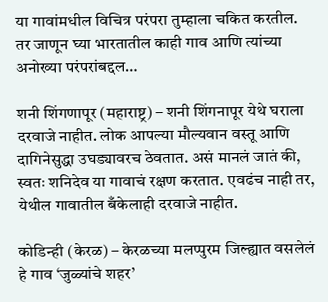या गावांमधील विचित्र परंपरा तुम्हाला चकित करतील. तर जाणून घ्या भारतातील काही गाव आणि त्यांच्या अनोख्या परंपरांबद्दल…

शनी शिंगणापूर (महाराष्ट्र) – शनी शिंगनापूर येथे घराला दरवाजे नाहीत. लोक आपल्या मौल्यवान वस्तू आणि दागिनेसुद्धा उघड्यावरच ठेवतात. असं मानलं जातं की, स्वतः शनिदेव या गावाचं रक्षण करतात. एवढंच नाही तर, येथील गावातील बँकेलाही दरवाजे नाहीत.

कोडिन्ही (केरळ) – केरळच्या मलप्पुरम जिल्ह्यात वसलेलं हे गाव ‘जुळ्यांचे शहर’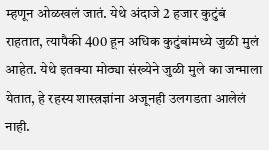म्हणून ओळखलं जातं. येथे अंदाजे 2 हजार कुटुंबं राहतात, त्यापैकी 400 हून अधिक कुटुंबांमध्ये जुळी मुलं आहेत. येथे इतक्या मोठ्या संख्येने जुळी मुले का जन्माला येतात, हे रहस्य शास्त्रज्ञांना अजूनही उलगडता आलेलं नाही.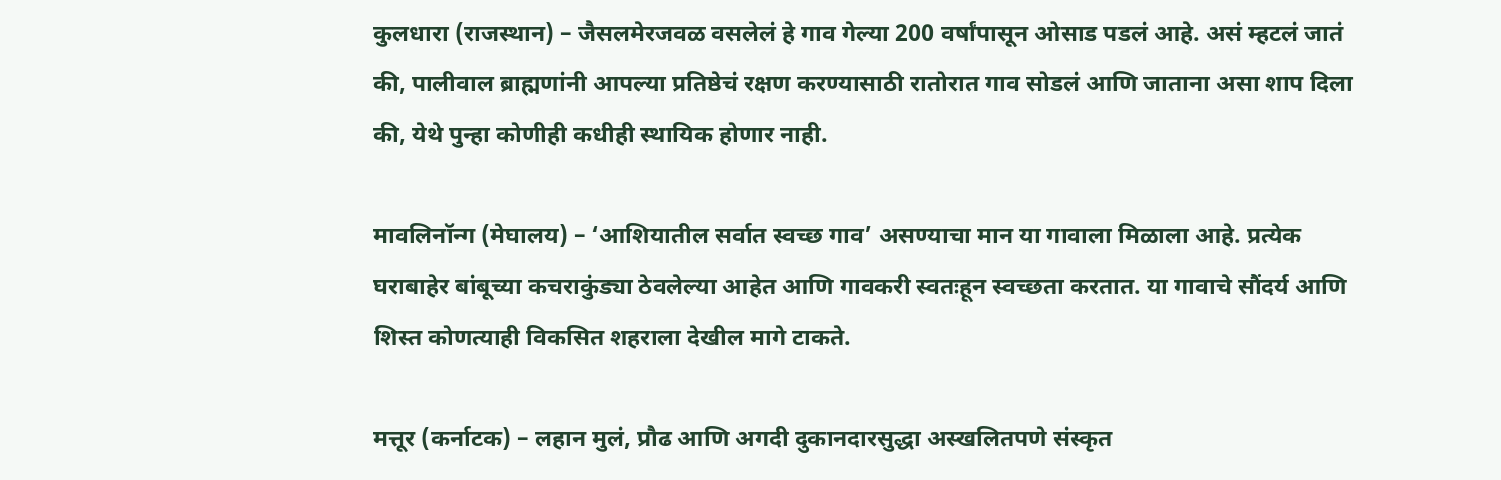कुलधारा (राजस्थान) – जैसलमेरजवळ वसलेलं हे गाव गेल्या 200 वर्षांपासून ओसाड पडलं आहे. असं म्हटलं जातं की, पालीवाल ब्राह्मणांनी आपल्या प्रतिष्ठेचं रक्षण करण्यासाठी रातोरात गाव सोडलं आणि जाताना असा शाप दिला की, येथे पुन्हा कोणीही कधीही स्थायिक होणार नाही.

मावलिनॉन्ग (मेघालय) – ‘आशियातील सर्वात स्वच्छ गाव’ असण्याचा मान या गावाला मिळाला आहे. प्रत्येक घराबाहेर बांबूच्या कचराकुंड्या ठेवलेल्या आहेत आणि गावकरी स्वतःहून स्वच्छता करतात. या गावाचे सौंदर्य आणि शिस्त कोणत्याही विकसित शहराला देखील मागे टाकते.

मत्तूर (कर्नाटक) – लहान मुलं, प्रौढ आणि अगदी दुकानदारसुद्धा अस्खलितपणे संस्कृत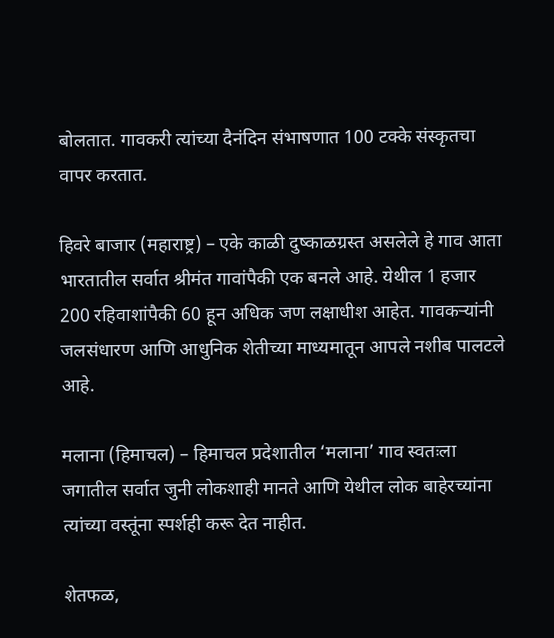बोलतात. गावकरी त्यांच्या दैनंदिन संभाषणात 100 टक्के संस्कृतचा वापर करतात.

हिवरे बाजार (महाराष्ट्र) – एके काळी दुष्काळग्रस्त असलेले हे गाव आता भारतातील सर्वात श्रीमंत गावांपैकी एक बनले आहे. येथील 1 हजार 200 रहिवाशांपैकी 60 हून अधिक जण लक्षाधीश आहेत. गावकऱ्यांनी जलसंधारण आणि आधुनिक शेतीच्या माध्यमातून आपले नशीब पालटले आहे.

मलाना (हिमाचल) – हिमाचल प्रदेशातील ‘मलाना’ गाव स्वतःला जगातील सर्वात जुनी लोकशाही मानते आणि येथील लोक बाहेरच्यांना त्यांच्या वस्तूंना स्पर्शही करू देत नाहीत.

शेतफळ,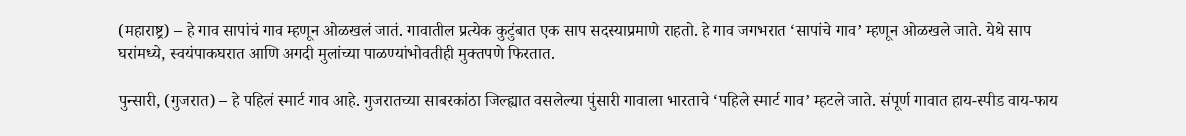(महाराष्ट्र) – हे गाव सापांचं गाव म्हणून ओळखलं जातं. गावातील प्रत्येक कुटुंबात एक साप सदस्याप्रमाणे राहतो. हे गाव जगभरात ‘सापांचे गाव’ म्हणून ओळखले जाते. येथे साप घरांमध्ये, स्वयंपाकघरात आणि अगदी मुलांच्या पाळण्यांभोवतीही मुक्तपणे फिरतात.

पुन्सारी, (गुजरात) – हे पहिलं स्मार्ट गाव आहे. गुजरातच्या साबरकांठा जिल्ह्यात वसलेल्या पुंसारी गावाला भारताचे ‘पहिले स्मार्ट गाव’ म्हटले जाते. संपूर्ण गावात हाय-स्पीड वाय-फाय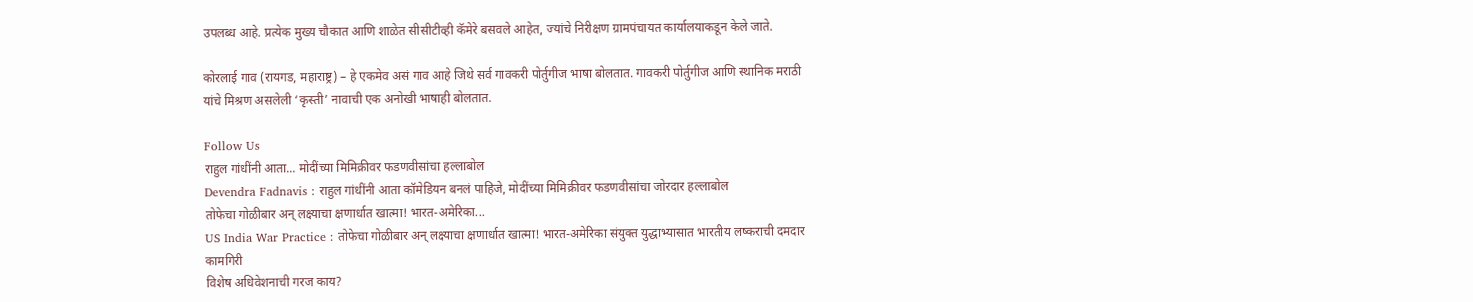उपलब्ध आहे. प्रत्येक मुख्य चौकात आणि शाळेत सीसीटीव्ही कॅमेरे बसवले आहेत, ज्यांचे निरीक्षण ग्रामपंचायत कार्यालयाकडून केले जाते.

कोरलाई गाव (रायगड, महाराष्ट्र) – हे एकमेव असं गाव आहे जिथे सर्व गावकरी पोर्तुगीज भाषा बोलतात. गावकरी पोर्तुगीज आणि स्थानिक मराठी यांचे मिश्रण असलेली ‘कृस्ती’ नावाची एक अनोखी भाषाही बोलतात.

Follow Us
राहुल गांधींनी आता... मोदींच्या मिमिक्रीवर फडणवीसांचा हल्लाबोल
Devendra Fadnavis : राहुल गांधींनी आता कॉमेडियन बनलं पाहिजे, मोदींच्या मिमिक्रीवर फडणवीसांचा जोरदार हल्लाबोल
तोफेचा गोळीबार अन् लक्ष्याचा क्षणार्धात खात्मा! भारत-अमेरिका...
US India War Practice : तोफेचा गोळीबार अन् लक्ष्याचा क्षणार्धात खात्मा! भारत-अमेरिका संयुक्त युद्धाभ्यासात भारतीय लष्कराची दमदार कामगिरी
विशेष अधिवेशनाची गरज काय?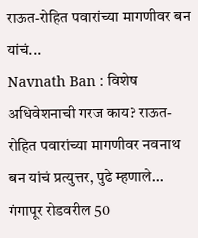राऊत-रोहित पवारांच्या मागणीवर बन यांचं...
Navnath Ban : विशेष अधिवेशनाची गरज काय? राऊत-रोहित पवारांच्या मागणीवर नवनाथ बन यांचं प्रत्युत्तर, पुढे म्हणाले...
गंगापूर रोडवरील 50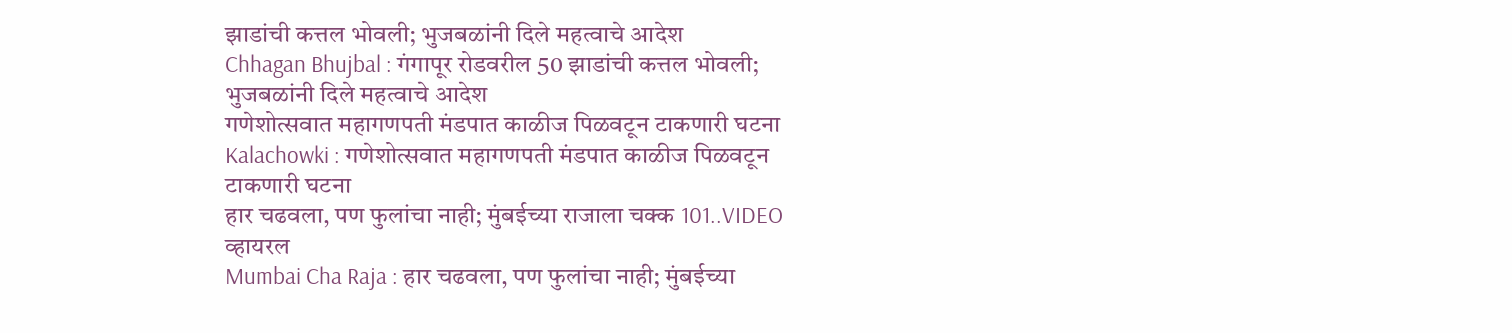झाडांची कत्तल भोवली; भुजबळांनी दिले महत्वाचे आदेश
Chhagan Bhujbal : गंगापूर रोडवरील 50 झाडांची कत्तल भोवली; भुजबळांनी दिले महत्वाचे आदेश
गणेशोत्सवात महागणपती मंडपात काळीज पिळवटून टाकणारी घटना
Kalachowki : गणेशोत्सवात महागणपती मंडपात काळीज पिळवटून टाकणारी घटना
हार चढवला, पण फुलांचा नाही; मुंबईच्या राजाला चक्क 101..VIDEO व्हायरल
Mumbai Cha Raja : हार चढवला, पण फुलांचा नाही; मुंबईच्या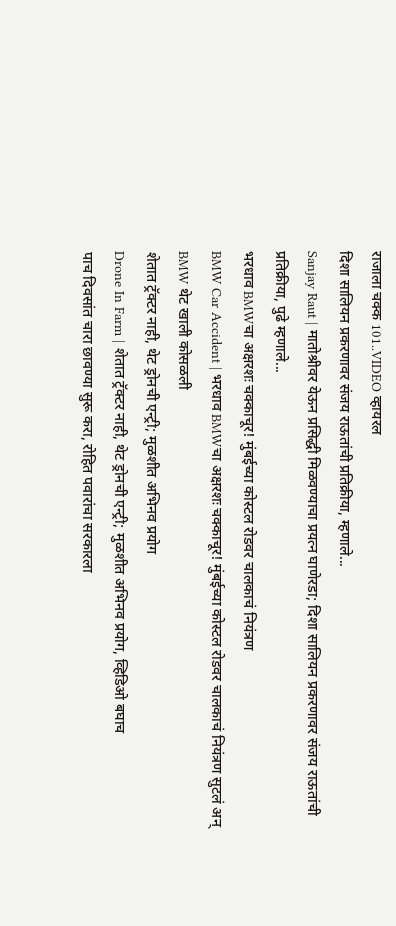राजाला चक्क 101..VIDEO व्हायरल
दिशा सालियन प्रकरणावर संजय राऊतांची प्रतिक्रीया, म्हणाले...
Sanjay Raut | मातोश्रीवर येऊन प्रसिद्धी मिळवण्याचा प्रयत्न घाणेरडा; दिशा सालियन प्रकरणावर संजय राऊतांची प्रतिक्रीया, पुढे म्हणाले...
भरधाव BMWचा अक्षरशः चक्काचूर! मुंबईच्या कोस्टल रोडवर चालकाचं नियंत्रण
BMW Car Accident | भरधाव BMWचा अक्षरशः चक्काचूर! मुंबईच्या कोस्टल रोडवर चालकाचं नियंत्रण सुटलं अन् BMW थेट खाली कोसळली
शेतात ट्रॅक्टर नाही, थेट ड्रोनची एन्ट्री; मुळशीत अभिनव प्रयोग
Drone In Farm | शेतात ट्रॅक्टर नाही, थेट ड्रोनची एन्ट्री; मुळशीत अभिनव प्रयोग, व्हिडिओ बघाच
पाच दिवसांत चारा छावण्या सुरू करा, रोहित पवारांचा सरकारला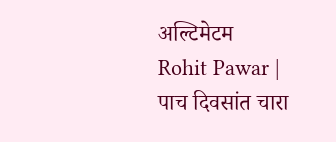अल्टिमेटम
Rohit Pawar | पाच दिवसांत चारा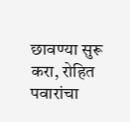छावण्या सुरू करा, रोहित पवारांचा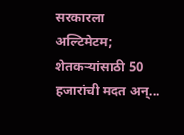सरकारला अल्टिमेटम; शेतकऱ्यांसाठी 50 हजारांची मदत अन्...